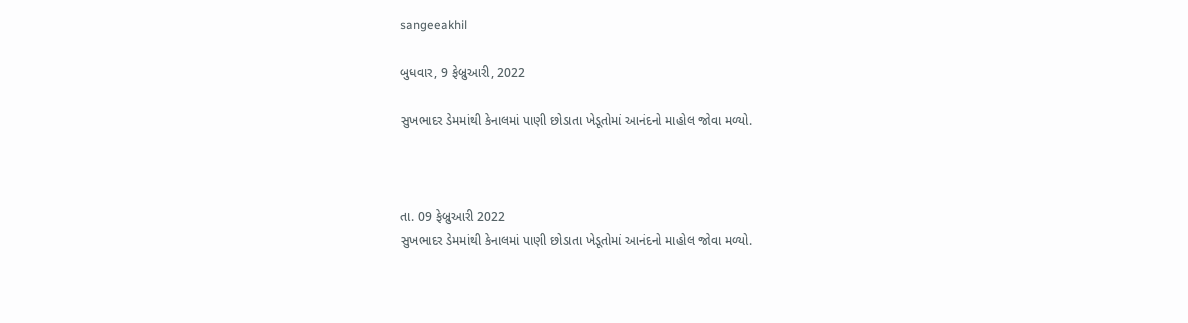sangeeakhil

બુધવાર, 9 ફેબ્રુઆરી, 2022

સુખભાદર ડેમમાંથી કેનાલમાં પાણી છોડાતા ખેડૂતોમાં આનંદનો માહોલ જોવા મળ્યો.



તા. 09 ફેબ્રુઆરી 2022
સુખભાદર ડેમમાંથી કેનાલમાં પાણી છોડાતા ખેડૂતોમાં આનંદનો માહોલ જોવા મળ્યો.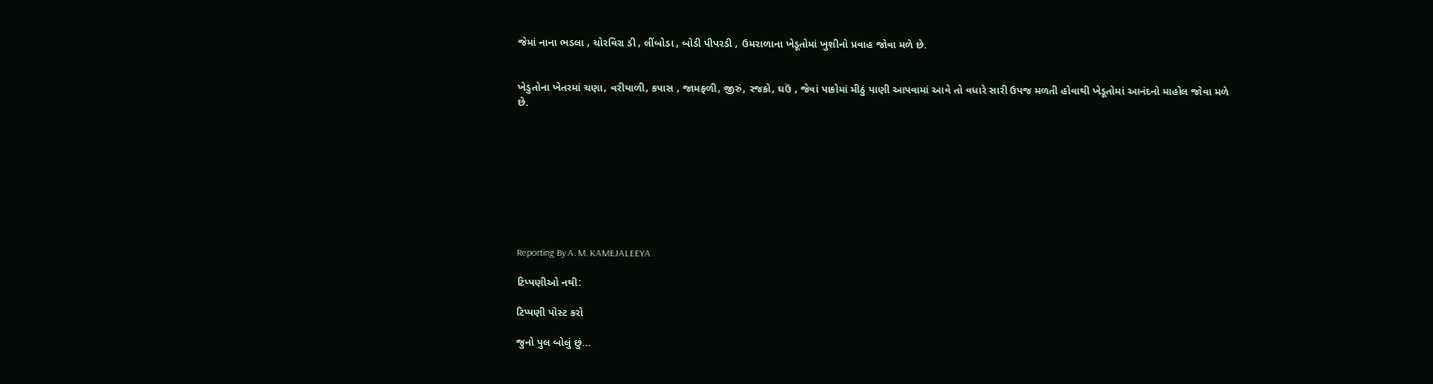જેમાં નાના ભડલા , ચોરવિરા ડી , લીંબોડા , બોડી પીપરડી , ઉમરાળાના ખેડૂતોમાં ખુશીનો પ્રવાહ જોવા મળે છે.


ખેડુતોના ખેતરમાં ચણા, વરીયાળી, કપાસ , જામફળી, જીરું, રજકો, ઘઉં , જેવાં પાકોમાં મીઠું પાણી આપવામાં આવે તો વધારે સારી ઉપજ મળતી હોવાથી ખેડૂતોમાં આનંદનો માહોલ જોવા મળે છે.









Reporting By A. M. KAMEJALEEYA

ટિપ્પણીઓ નથી:

ટિપ્પણી પોસ્ટ કરો

જુનો પુલ બોલું છું...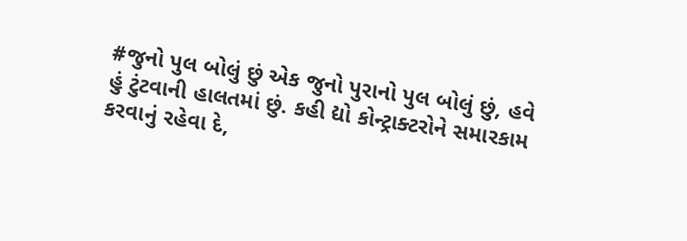#જુનો પુલ બોલું છું એક જુનો પુરાનો પુલ બોલું છું, હવે હું ટુંટવાની હાલતમાં છું. કહી દ્યો કોન્ટ્રાક્ટરોને સમારકામ કરવાનું રહેવા દે,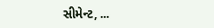સીમેન્ટ, ...